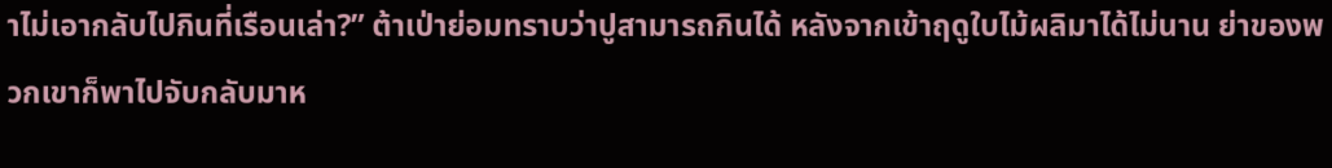าไม่เอากลับไปกินที่เรือนเล่า?” ต้าเป่าย่อมทราบว่าปูสามารถกินได้ หลังจากเข้าฤดูใบไม้ผลิมาได้ไม่นาน ย่าของพวกเขาก็พาไปจับกลับมาห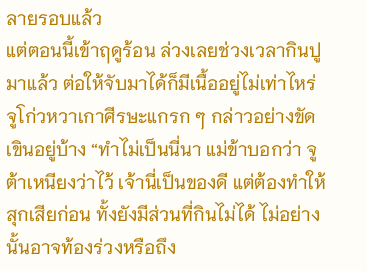ลายรอบแล้ว
แต่ตอนนี้เข้าฤดูร้อน ล่วงเลยช่วงเวลากินปูมาแล้ว ต่อให้จับมาได้ก็มีเนื้ออยู่ไม่เท่าไหร่
จูโก่วหวาเกาศีรษะแกรก ๆ กล่าวอย่างขัดเขินอยู่บ้าง “ทำไม่เป็นนี่นา แม่ข้าบอกว่า จูต้าเหนียงว่าไว้ เจ้านี่เป็นของดี แต่ต้องทำให้สุกเสียก่อน ทั้งยังมีส่วนที่กินไม่ได้ ไม่อย่างนั้นอาจท้องร่วงหรือถึง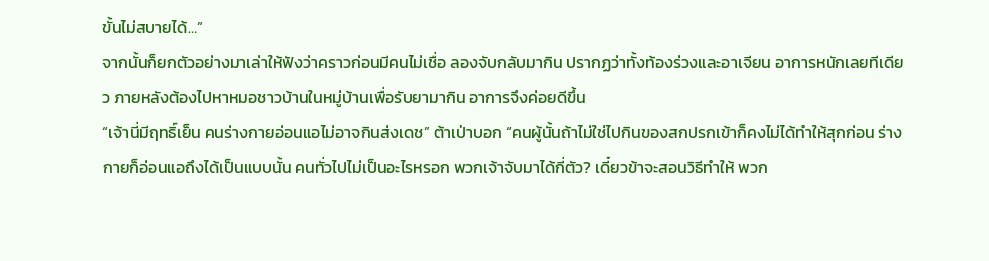ขั้นไม่สบายได้…”
จากนั้นก็ยกตัวอย่างมาเล่าให้ฟังว่าคราวก่อนมีคนไม่เชื่อ ลองจับกลับมากิน ปรากฏว่าทั้งท้องร่วงและอาเจียน อาการหนักเลยทีเดียว ภายหลังต้องไปหาหมอชาวบ้านในหมู่บ้านเพื่อรับยามากิน อาการจึงค่อยดีขึ้น
“เจ้านี่มีฤทธิ์เย็น คนร่างกายอ่อนแอไม่อาจกินส่งเดช” ต้าเป่าบอก “คนผู้นั้นถ้าไม่ใช่ไปกินของสกปรกเข้าก็คงไม่ได้ทำให้สุกก่อน ร่างกายก็อ่อนแอถึงได้เป็นแบบนั้น คนทั่วไปไม่เป็นอะไรหรอก พวกเจ้าจับมาได้กี่ตัว? เดี๋ยวข้าจะสอนวิธีทำให้ พวก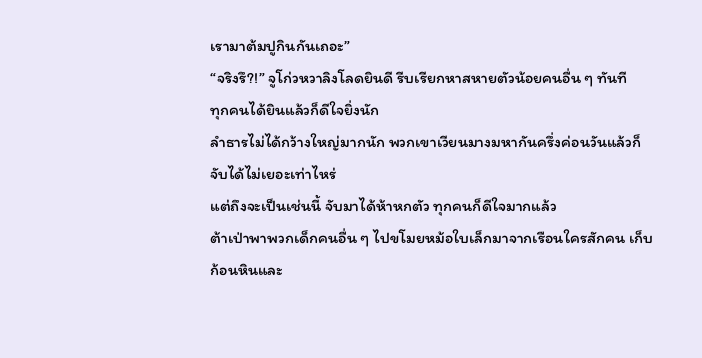เรามาต้มปูกินกันเถอะ”
“จริงรึ?!” จูโก่วหวาลิงโลดยินดี รีบเรียกหาสหายตัวน้อยคนอื่น ๆ ทันที
ทุกคนได้ยินแล้วก็ดีใจยิ่งนัก
ลำธารไม่ได้กว้างใหญ่มากนัก พวกเขาเวียนมางมหากันครึ่งค่อนวันแล้วก็จับได้ไม่เยอะเท่าไหร่
แต่ถึงจะเป็นเช่นนี้ จับมาได้ห้าหกตัว ทุกคนก็ดีใจมากแล้ว
ต้าเป่าพาพวกเด็กคนอื่น ๆ ไปขโมยหม้อใบเล็กมาจากเรือนใครสักคน เก็บก้อนหินและ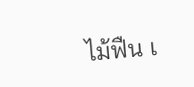ไม้ฟืน เ